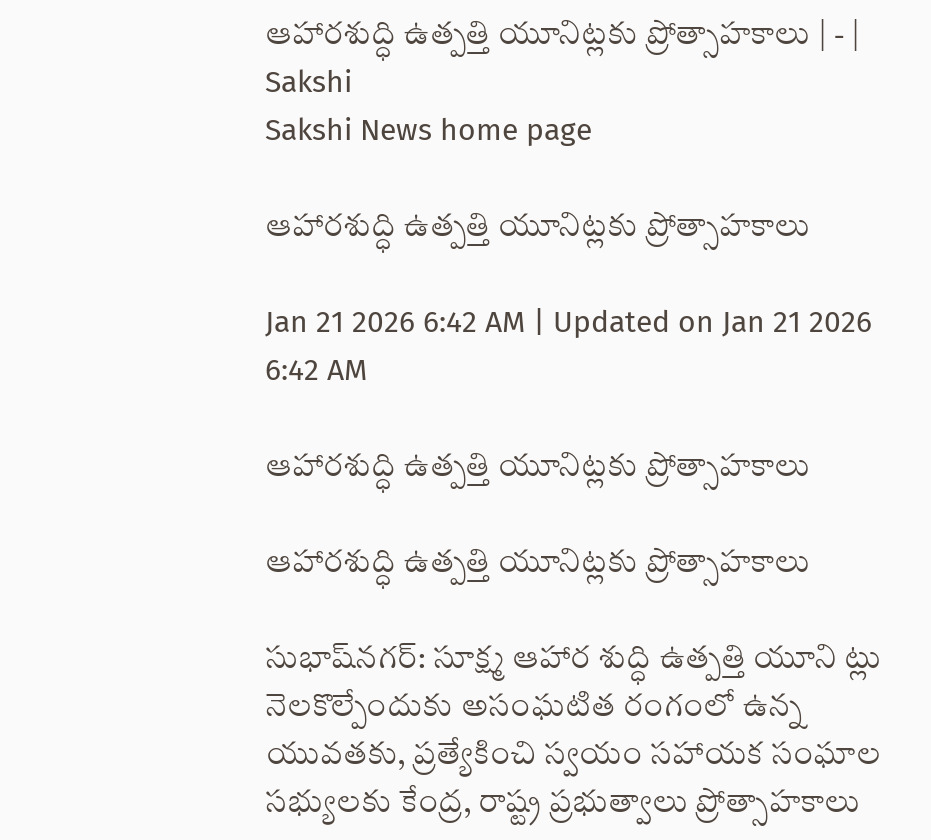ఆహారశుద్ధి ఉత్పత్తి యూనిట్లకు ప్రోత్సాహకాలు | - | Sakshi
Sakshi News home page

ఆహారశుద్ధి ఉత్పత్తి యూనిట్లకు ప్రోత్సాహకాలు

Jan 21 2026 6:42 AM | Updated on Jan 21 2026 6:42 AM

ఆహారశుద్ధి ఉత్పత్తి యూనిట్లకు ప్రోత్సాహకాలు

ఆహారశుద్ధి ఉత్పత్తి యూనిట్లకు ప్రోత్సాహకాలు

సుభాష్‌నగర్‌: సూక్ష్మ ఆహార శుద్ధి ఉత్పత్తి యూని ట్లు నెలకొల్పేందుకు అసంఘటిత రంగంలో ఉన్న యువతకు, ప్రత్యేకించి స్వయం సహాయక సంఘాల సభ్యులకు కేంద్ర, రాష్ట్ర ప్రభుత్వాలు ప్రోత్సాహకాలు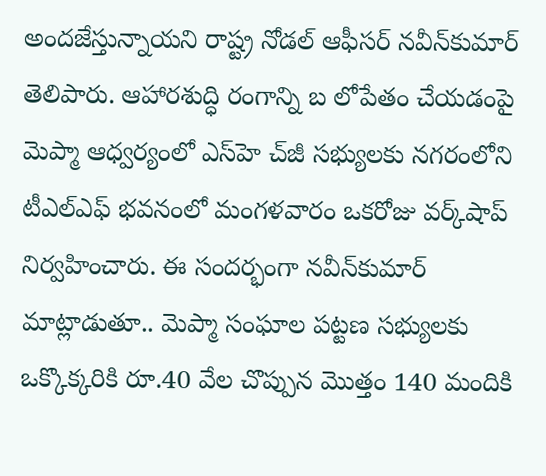అందజేస్తున్నాయని రాష్ట్ర నోడల్‌ ఆఫీసర్‌ నవీన్‌కుమార్‌ తెలిపారు. ఆహారశుద్ధి రంగాన్ని బ లోపేతం చేయడంపై మెప్మా ఆధ్వర్యంలో ఎస్‌హె చ్‌జీ సభ్యులకు నగరంలోని టీఎల్‌ఎఫ్‌ భవనంలో మంగళవారం ఒకరోజు వర్క్‌షాప్‌ నిర్వహించారు. ఈ సందర్భంగా నవీన్‌కుమార్‌ మాట్లాడుతూ.. మెప్మా సంఘాల పట్టణ సభ్యులకు ఒక్కొక్కరికి రూ.40 వేల చొప్పున మొత్తం 140 మందికి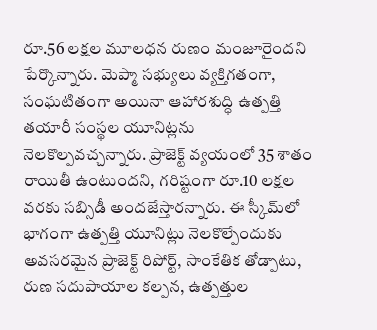రూ.56 లక్షల మూలధన రుణం మంజూరైందని పేర్కొన్నారు. మెప్మా సభ్యులు వ్యక్తిగతంగా, సంఘటితంగా అయినా ఆహారశుద్ధి ఉత్పత్తి తయారీ సంస్థల యూనిట్లను నెలకొల్పవచ్చన్నారు. ప్రాజెక్ట్‌ వ్యయంలో 35 శాతం రాయితీ ఉంటుందని, గరిష్టంగా రూ.10 లక్షల వరకు సబ్సిడీ అందజేస్తారన్నారు. ఈ స్కీమ్‌లో భాగంగా ఉత్పత్తి యూనిట్లు నెలకొల్పేందుకు అవసరమైన ప్రాజెక్ట్‌ రిపోర్ట్‌, సాంకేతిక తోడ్పాటు, రుణ సదుపాయాల కల్పన, ఉత్పత్తుల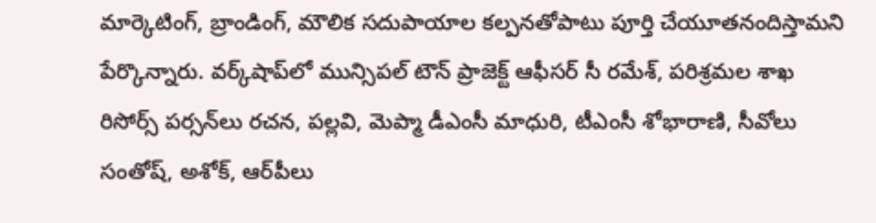మార్కెటింగ్‌, బ్రాండింగ్‌, మౌలిక సదుపాయాల కల్పనతోపాటు పూర్తి చేయూతనందిస్తామని పేర్కొన్నారు. వర్క్‌షాప్‌లో మున్సిపల్‌ టౌన్‌ ప్రాజెక్ట్‌ ఆఫీసర్‌ సీ రమేశ్‌, పరిశ్రమల శాఖ రిసోర్స్‌ పర్సన్‌లు రచన, పల్లవి, మెప్మా డీఎంసీ మాధురి, టీఎంసీ శోభారాణి, సీవోలు సంతోష్‌, అశోక్‌, ఆర్‌పీలు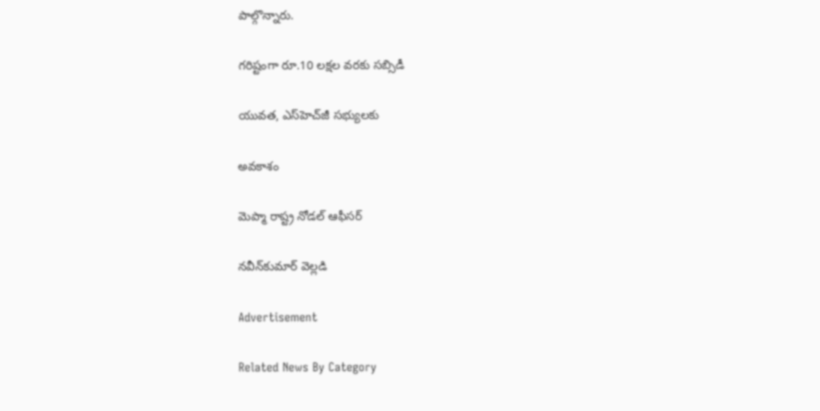పాల్గొన్నారు.

గరిష్టంగా రూ.10 లక్షల వరకు సబ్సిడీ

యువత, ఎస్‌హెచ్‌జీ సభ్యులకు

అవకాశం

మెప్మా రాష్ట్ర నోడల్‌ ఆఫీసర్‌

నవీన్‌కుమార్‌ వెల్లడి

Advertisement

Related News By Category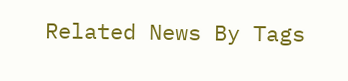Related News By Tags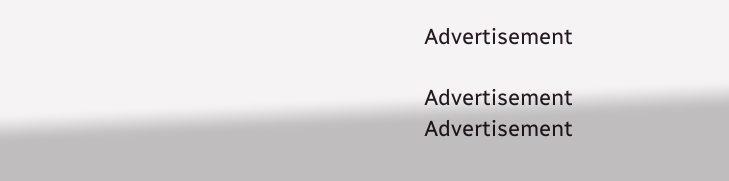Advertisement

Advertisement
Advertisement